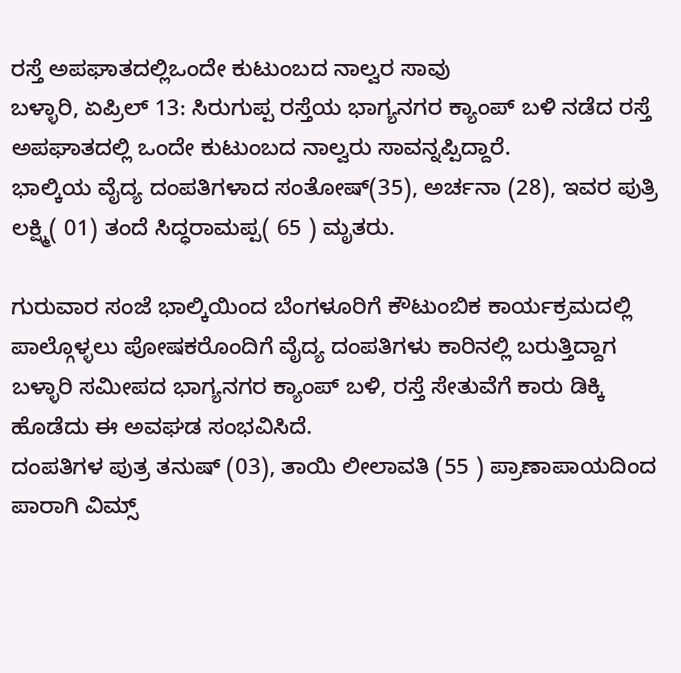ರಸ್ತೆ ಅಪಘಾತದಲ್ಲಿಒಂದೇ ಕುಟುಂಬದ ನಾಲ್ವರ ಸಾವು
ಬಳ್ಳಾರಿ, ಏಪ್ರಿಲ್ 13: ಸಿರುಗುಪ್ಪ ರಸ್ತೆಯ ಭಾಗ್ಯನಗರ ಕ್ಯಾಂಪ್ ಬಳಿ ನಡೆದ ರಸ್ತೆ ಅಪಘಾತದಲ್ಲಿ ಒಂದೇ ಕುಟುಂಬದ ನಾಲ್ವರು ಸಾವನ್ನಪ್ಪಿದ್ದಾರೆ.
ಭಾಲ್ಕಿಯ ವೈದ್ಯ ದಂಪತಿಗಳಾದ ಸಂತೋಷ್(35), ಅರ್ಚನಾ (28), ಇವರ ಪುತ್ರಿ ಲಕ್ಷ್ಮಿ( 01) ತಂದೆ ಸಿದ್ಧರಾಮಪ್ಪ( 65 ) ಮೃತರು.

ಗುರುವಾರ ಸಂಜೆ ಭಾಲ್ಕಿಯಿಂದ ಬೆಂಗಳೂರಿಗೆ ಕೌಟುಂಬಿಕ ಕಾರ್ಯಕ್ರಮದಲ್ಲಿ ಪಾಲ್ಗೊಳ್ಳಲು ಪೋಷಕರೊಂದಿಗೆ ವೈದ್ಯ ದಂಪತಿಗಳು ಕಾರಿನಲ್ಲಿ ಬರುತ್ತಿದ್ದಾಗ ಬಳ್ಳಾರಿ ಸಮೀಪದ ಭಾಗ್ಯನಗರ ಕ್ಯಾಂಪ್ ಬಳಿ, ರಸ್ತೆ ಸೇತುವೆಗೆ ಕಾರು ಡಿಕ್ಕಿ ಹೊಡೆದು ಈ ಅವಘಡ ಸಂಭವಿಸಿದೆ.
ದಂಪತಿಗಳ ಪುತ್ರ ತನುಷ್ (03), ತಾಯಿ ಲೀಲಾವತಿ (55 ) ಪ್ರಾಣಾಪಾಯದಿಂದ ಪಾರಾಗಿ ವಿಮ್ಸ್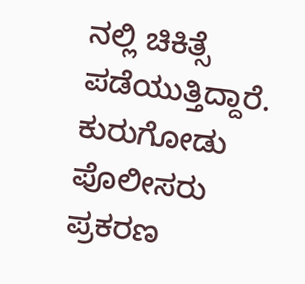ನಲ್ಲಿ ಚಿಕಿತ್ಸೆ ಪಡೆಯುತ್ತಿದ್ದಾರೆ. ಕುರುಗೋಡು ಪೊಲೀಸರು ಪ್ರಕರಣ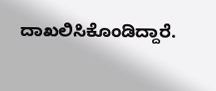ದಾಖಲಿಸಿಕೊಂಡಿದ್ದಾರೆ.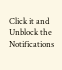Click it and Unblock the Notifications